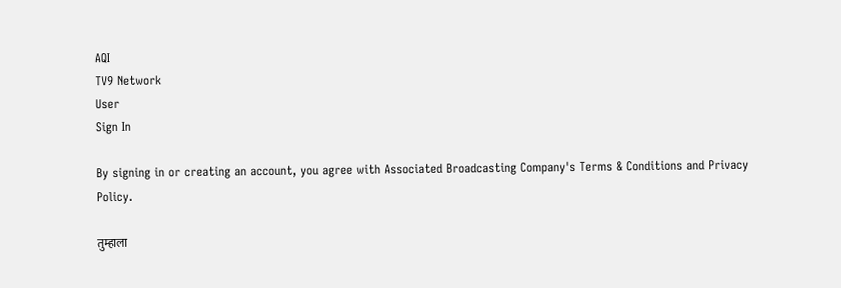AQI
TV9 Network
User
Sign In

By signing in or creating an account, you agree with Associated Broadcasting Company's Terms & Conditions and Privacy Policy.

तुम्हाला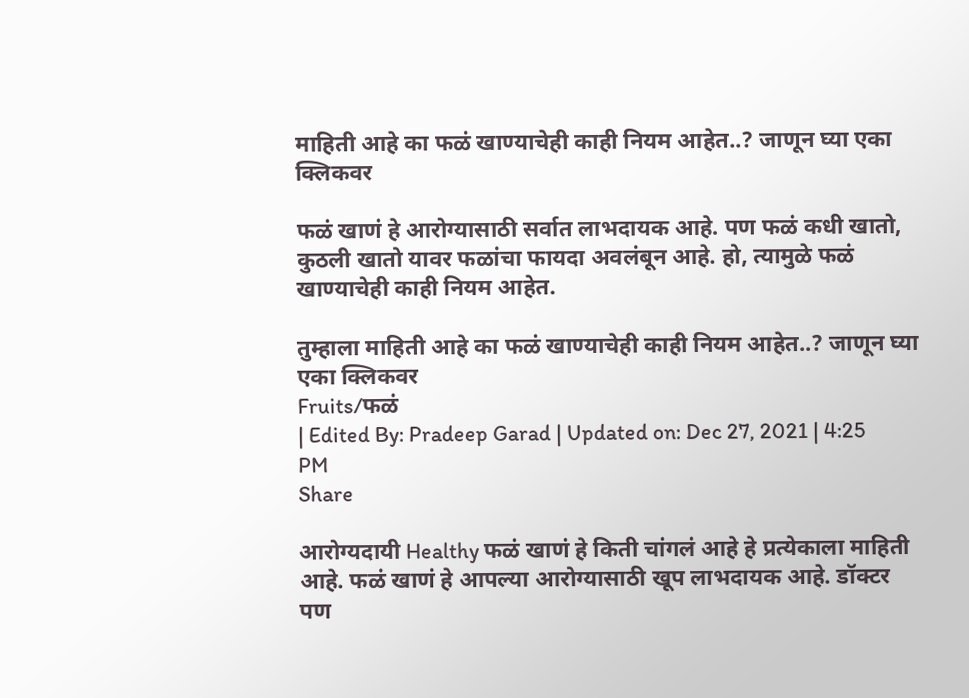माहिती आहे का फळं खाण्याचेही काही नियम आहेत..? जाणून घ्या एका क्लिकवर

फळं खाणं हे आरोग्यासाठी सर्वात लाभदायक आहे. पण फळं कधी खातो, कुठली खातो यावर फळांचा फायदा अवलंबून आहे. हो, त्यामुळे फळं खाण्याचेही काही नियम आहेत.

तुम्हाला माहिती आहे का फळं खाण्याचेही काही नियम आहेत..? जाणून घ्या एका क्लिकवर
Fruits/फळं
| Edited By: Pradeep Garad | Updated on: Dec 27, 2021 | 4:25 PM
Share

आरोग्यदायी Healthy फळं खाणं हे किती चांगलं आहे हे प्रत्येकाला माहिती आहे. फळं खाणं हे आपल्या आरोग्यासाठी खूप लाभदायक आहे. डॉक्टर पण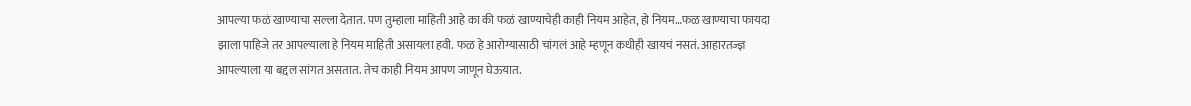आपल्या फळं खाण्याचा सल्ला देतात. पण तुम्हाला माहिती आहे का की फळं खाण्याचेही काही नियम आहेत, हो नियम…फळ खाण्याचा फायदा झाला पाहिजे तर आपल्याला हे नियम माहिती असायला हवी. फळ हे आरोग्यासाठी चांगलं आहे म्हणून कधीही खायचं नसतं. आहारतज्ज्ञ आपल्याला या बद्दल सांगत असतात. तेच काही नियम आपण जाणून घेऊयात.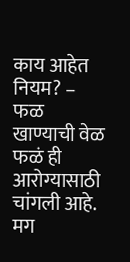काय आहेत नियम? – फळ खाण्याची वेळ फळं ही आरोग्यासाठी चांगली आहे. मग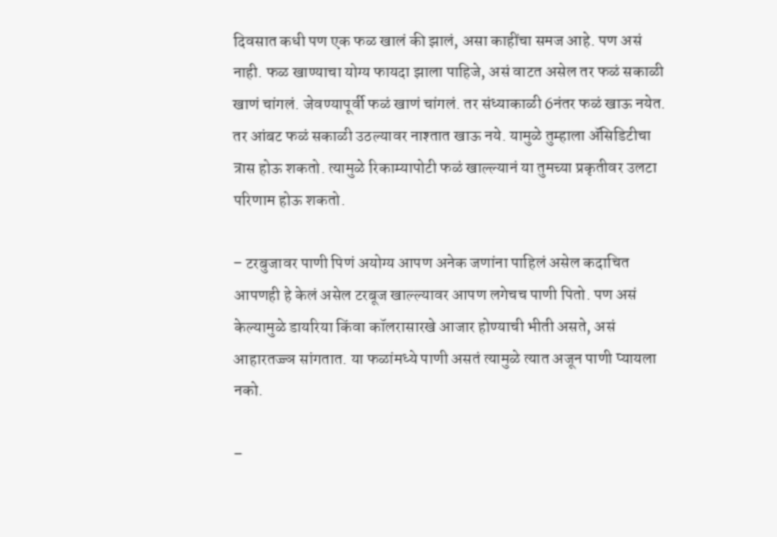दिवसात कधी पण एक फळ खालं की झालं, असा काहींचा समज आहे. पण असं नाही. फळ खाण्याचा योग्य फायदा झाला पाहिजे, असं वाटत असेल तर फळं सकाळी खाणं चांगलं. जेवण्यापूर्वी फळं खाणं चांगलं. तर संध्याकाळी 6नंतर फळं खाऊ नयेत. तर आंबट फळं सकाळी उठल्यावर नाश्तात खाऊ नये. यामुळे तुम्हाला ॲसिडिटीचा त्रास होऊ शकतो. त्यामुळे रिकाम्यापोटी फळं खाल्ल्यानं या तुमच्या प्रकृतीवर उलटा परिणाम होऊ शकतो.

– टरबुजावर पाणी पिणं अयोग्य आपण अनेक जणांना पाहिलं असेल कदाचित आपणही हे केलं असेल टरबूज खाल्ल्यावर आपण लगेचच पाणी पितो. पण असं केल्यामुळे डायरिया किंवा कॉलरासारखे आजार होण्याची भीती असते, असं आहारतज्ज्ञ सांगतात. या फळांमध्ये पाणी असतं त्यामुळे त्यात अजून पाणी प्यायला नको.

–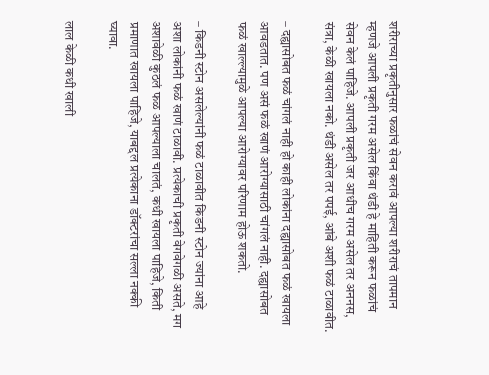शरीराच्या प्रकृतीनुसार फळांचं सेवन करावं आपल्या शरीराचं तापमान म्हणजे आपली प्रकृती गरम असेल किंवा थंडी हे माहिती करून फळांचं सेवन केलं पाहिजे. आपली प्रकृती जर आधीच गरम असेल तर अननस, संत्रा, केळी खायला नको. थंडी असेल तर पपई, आंबे अशी फळं टाळावीत.

– दह्यासोबत फळं चांगलं नाही हो काही लोकांना दह्यासोबत फळं खायला आवडतात. पण असं फळं खाणं आरोग्यासाठी चांगलं नाही. दह्यासोबत फळं खाल्ल्यामुळे आपल्या आरोग्यावर परिणाम होऊ शकतो.

– किडनी स्टोन असलेल्यांनी फळं टाळावीत किडनी स्टोन ज्यांना आहे अशा लोकांनी फळं खाणं टाळावी. प्रत्येकाची प्रकृती वेगवेगळी असते, मग अशावेळी कुठलं फळ आपल्याला चालतं, कधी खायला पाहिजे, किती प्रमाणात खायला पाहिजे, याबद्दल प्रत्येकाना डॉक्टरांचा सल्ला नक्की घ्यावा.

लाल केळी कधी खाली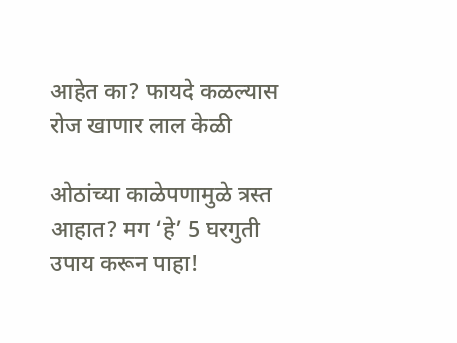आहेत का? फायदे कळल्यास रोज खाणार लाल केळी

ओठांच्या काळेपणामुळे त्रस्त आहात? मग ‘हे’ 5 घरगुती उपाय करून पाहा!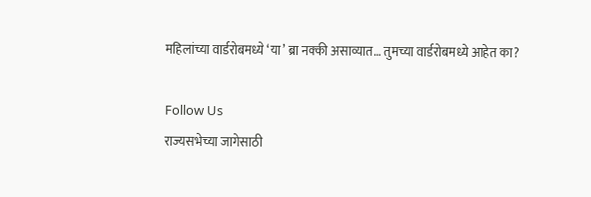महिलांच्या वार्डरोबमध्ये ‘या’ ब्रा नक्की असाव्यात… तुमच्या वार्डरोबमध्ये आहेत का?

Follow Us
राज्यसभेच्या जागेसाठी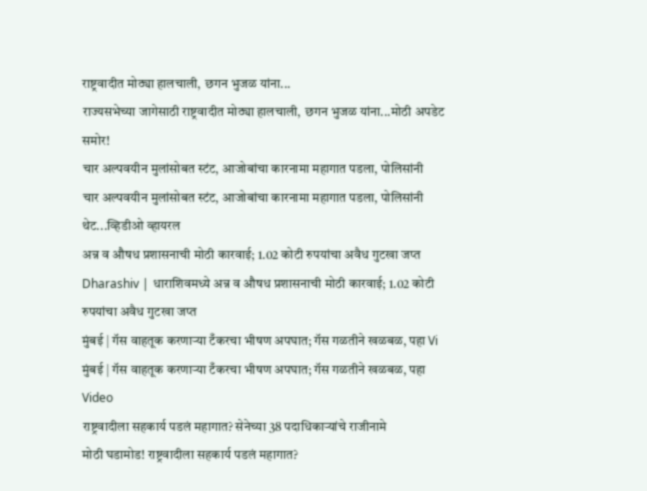राष्ट्रवादीत मोठ्या हालचाली, छगन भुजळ यांना...
राज्यसभेच्या जागेसाठी राष्ट्रवादीत मोठ्या हालचाली, छगन भुजळ यांना...मोठी अपडेट समोर!
चार अल्पवयीन मुलांसोबत स्टंट, आजोबांचा कारनामा महागात पडला, पोलिसांनी
चार अल्पवयीन मुलांसोबत स्टंट, आजोबांचा कारनामा महागात पडला, पोलिसांनी थेट...व्हिडीओ व्हायरल
अन्न व औषध प्रशासनाची मोठी कारवाई; 1.02 कोटी रुपयांचा अवैध गुटखा जप्त
Dharashiv | धाराशिवमध्ये अन्न व औषध प्रशासनाची मोठी कारवाई; 1.02 कोटी रुपयांचा अवैध गुटखा जप्त
मुंबई | गॅस वाहतूक करणाऱ्या टँकरचा भीषण अपघात; गॅस गळतीने खळबळ, पहा Vi
मुंबई | गॅस वाहतूक करणाऱ्या टँकरचा भीषण अपघात; गॅस गळतीने खळबळ, पहा Video
राष्ट्रवादीला सहकार्य पडलं महागात? सेनेच्या 38 पदाधिकाऱ्यांचे राजीनामे
मोठी घडामोड! राष्ट्रवादीला सहकार्य पडलं महागात?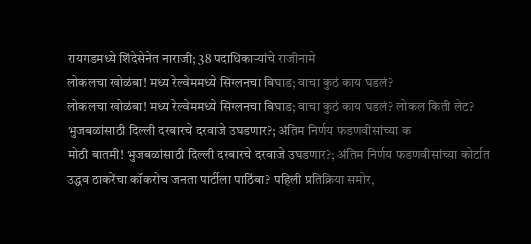रायगडमध्ये शिंदेसेनेत नाराजी; 38 पदाधिकाऱ्यांचे राजीनामे
लोकलचा खोळंबा! मध्य रेल्वेममध्ये सिग्लनचा बिघाड; वाचा कुठं काय घडलं?
लोकलचा खोळंबा! मध्य रेल्वेममध्ये सिग्लनचा बिघाड; वाचा कुठं काय घडलं? लोकल किती लेट?
भुजबळांसाठी दिल्ली दरबारचे दरवाजे उघडणार?; अंतिम निर्णय फडणवीसांच्या क
मोठी बातमी! भुजबळांसाठी दिल्ली दरबारचे दरवाजे उघडणार?; अंतिम निर्णय फडणवीसांच्या कोर्टात
उद्धव ठाकरेंचा कॉकरोच जनता पार्टीला पाठिंबा? पहिली प्रतिक्रिया समोर,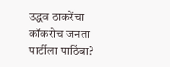उद्धव ठाकरेंचा कॉकरोच जनता पार्टीला पाठिंबा?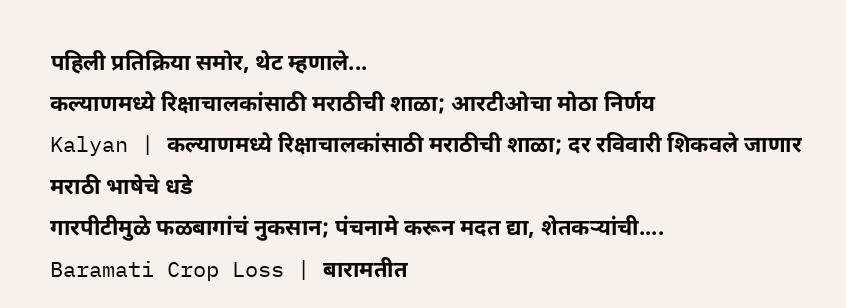पहिली प्रतिक्रिया समोर, थेट म्हणाले...
कल्याणमध्ये रिक्षाचालकांसाठी मराठीची शाळा; आरटीओचा मोठा निर्णय
Kalyan | कल्याणमध्ये रिक्षाचालकांसाठी मराठीची शाळा; दर रविवारी शिकवले जाणार मराठी भाषेचे धडे
गारपीटीमुळे फळबागांचं नुकसान; पंचनामे करून मदत द्या, शेतकऱ्यांची....
Baramati Crop Loss | बारामतीत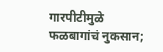गारपीटीमुळे फळबागांचं नुकसान;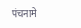पंचनामे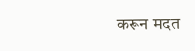करून मदत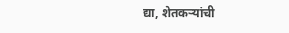द्या, शेतकऱ्यांची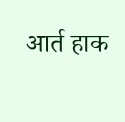आर्त हाक